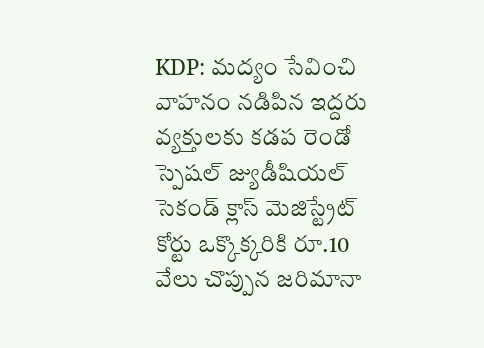KDP: మద్యం సేవించి వాహనం నడిపిన ఇద్దరు వ్యక్తులకు కడప రెండో స్పెషల్ జ్యుడీషియల్ సెకండ్ క్లాస్ మెజిస్ట్రేట్ కోర్టు ఒక్కొక్కరికి రూ.10 వేలు చొప్పున జరిమానా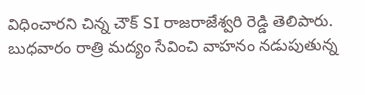విధించారని చిన్న చౌక్ SI రాజరాజేశ్వరి రెడ్డి తెలిపారు. బుధవారం రాత్రి మద్యం సేవించి వాహనం నడుపుతున్న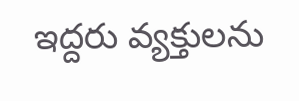ఇద్దరు వ్యక్తులను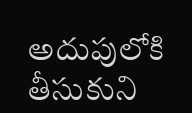అదుపులోకి తీసుకుని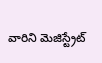వారిని మెజిస్ట్రేట్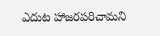ఎదుట హాజరపరిచామని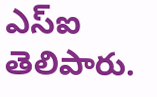ఎస్ఐ తెలిపారు.